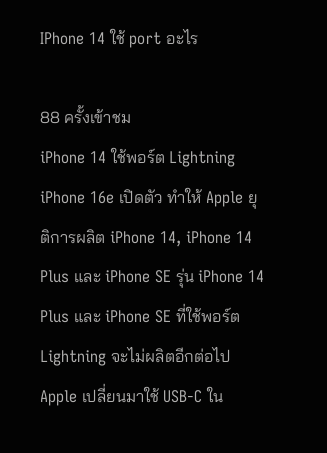IPhone 14 ใช้ port อะไร

88 ครั้งเข้าชม
iPhone 14 ใช้พอร์ต Lightning iPhone 16e เปิดตัว ทำให้ Apple ยุติการผลิต iPhone 14, iPhone 14 Plus และ iPhone SE รุ่น iPhone 14 Plus และ iPhone SE ที่ใช้พอร์ต Lightning จะไม่ผลิตอีกต่อไป Apple เปลี่ยนมาใช้ USB-C ใน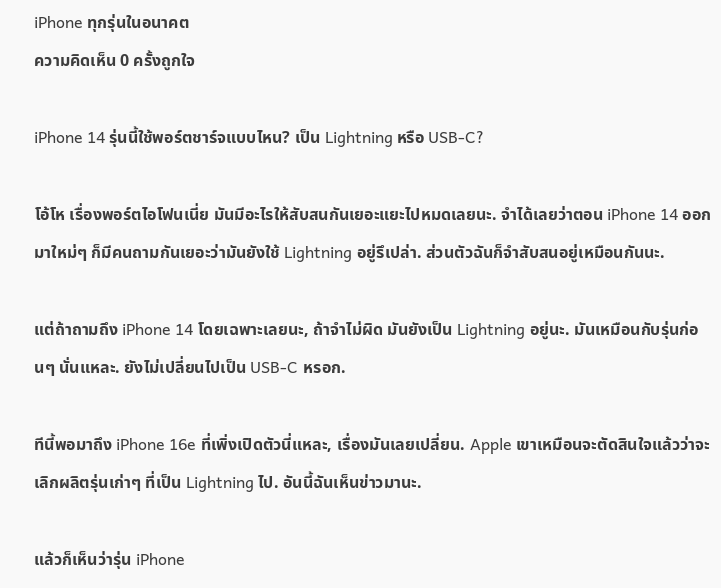iPhone ทุกรุ่นในอนาคต
ความคิดเห็น 0 ครั้งถูกใจ

iPhone 14 รุ่นนี้ใช้พอร์ตชาร์จแบบไหน? เป็น Lightning หรือ USB-C?

โอ้โห เรื่องพอร์ตไอโฟนเนี่ย มันมีอะไรให้สับสนกันเยอะแยะไปหมดเลยนะ. จำได้เลยว่าตอน iPhone 14 ออกมาใหม่ๆ ก็มีคนถามกันเยอะว่ามันยังใช้ Lightning อยู่รึเปล่า. ส่วนตัวฉันก็จำสับสนอยู่เหมือนกันนะ.

แต่ถ้าถามถึง iPhone 14 โดยเฉพาะเลยนะ, ถ้าจำไม่ผิด มันยังเป็น Lightning อยู่นะ. มันเหมือนกับรุ่นก่อนๆ นั่นแหละ. ยังไม่เปลี่ยนไปเป็น USB-C หรอก.

ทีนี้พอมาถึง iPhone 16e ที่เพิ่งเปิดตัวนี่แหละ, เรื่องมันเลยเปลี่ยน. Apple เขาเหมือนจะตัดสินใจแล้วว่าจะเลิกผลิตรุ่นเก่าๆ ที่เป็น Lightning ไป. อันนี้ฉันเห็นข่าวมานะ.

แล้วก็เห็นว่ารุ่น iPhone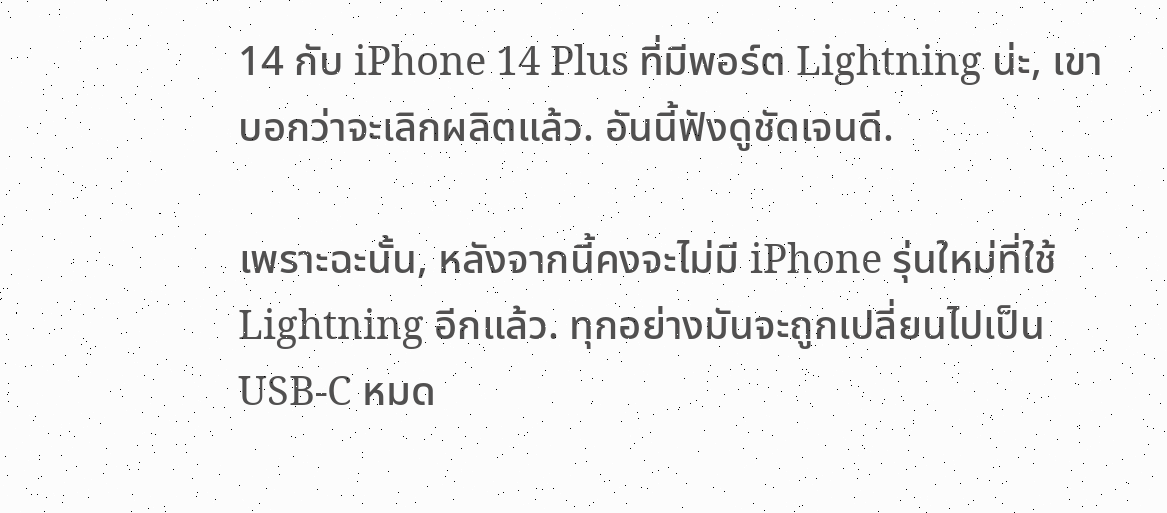14 กับ iPhone 14 Plus ที่มีพอร์ต Lightning น่ะ, เขาบอกว่าจะเลิกผลิตแล้ว. อันนี้ฟังดูชัดเจนดี.

เพราะฉะนั้น, หลังจากนี้คงจะไม่มี iPhone รุ่นใหม่ที่ใช้ Lightning อีกแล้ว. ทุกอย่างมันจะถูกเปลี่ยนไปเป็น USB-C หมด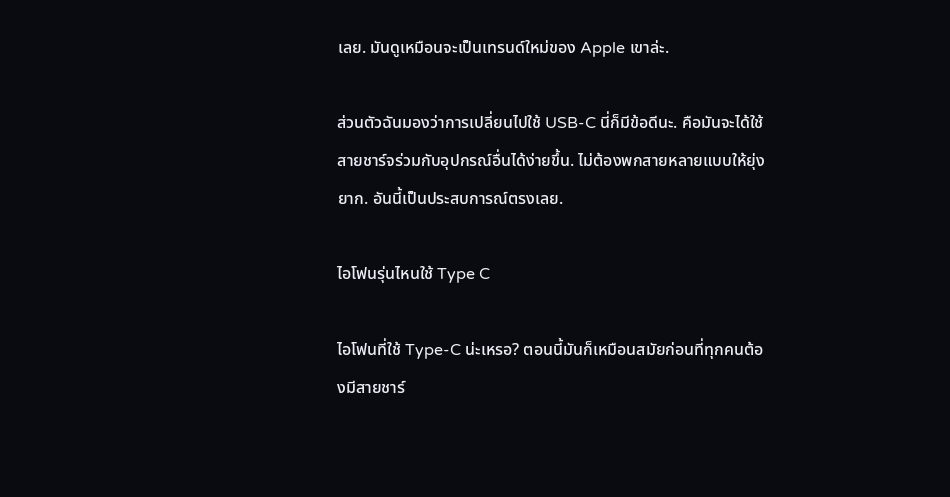เลย. มันดูเหมือนจะเป็นเทรนด์ใหม่ของ Apple เขาล่ะ.

ส่วนตัวฉันมองว่าการเปลี่ยนไปใช้ USB-C นี่ก็มีข้อดีนะ. คือมันจะได้ใช้สายชาร์จร่วมกับอุปกรณ์อื่นได้ง่ายขึ้น. ไม่ต้องพกสายหลายแบบให้ยุ่งยาก. อันนี้เป็นประสบการณ์ตรงเลย.

ไอโฟนรุ่นไหนใช้ Type C

ไอโฟนที่ใช้ Type-C น่ะเหรอ? ตอนนี้มันก็เหมือนสมัยก่อนที่ทุกคนต้องมีสายชาร์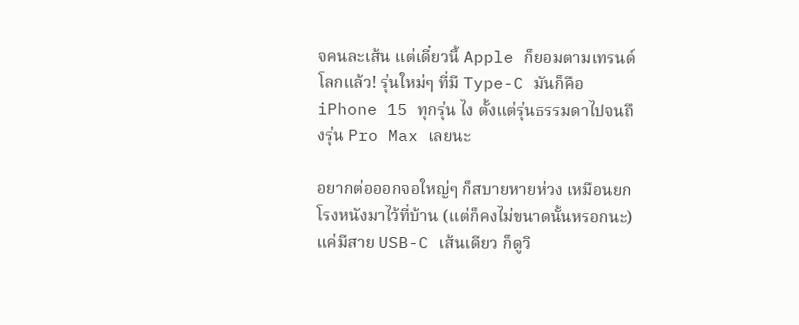จคนละเส้น แต่เดี๋ยวนี้ Apple ก็ยอมตามเทรนด์โลกแล้ว! รุ่นใหม่ๆ ที่มี Type-C มันก็คือ iPhone 15 ทุกรุ่น ไง ตั้งแต่รุ่นธรรมดาไปจนถึงรุ่น Pro Max เลยนะ

อยากต่อออกจอใหญ่ๆ ก็สบายหายห่วง เหมือนยกโรงหนังมาไว้ที่บ้าน (แต่ก็คงไม่ขนาดนั้นหรอกนะ) แค่มีสาย USB-C เส้นเดียว ก็ดูวิ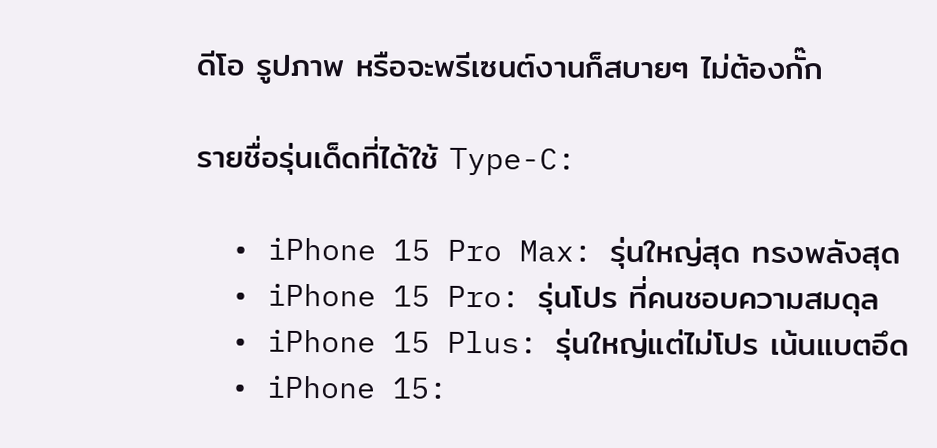ดีโอ รูปภาพ หรือจะพรีเซนต์งานก็สบายๆ ไม่ต้องกั๊ก

รายชื่อรุ่นเด็ดที่ได้ใช้ Type-C:

  • iPhone 15 Pro Max: รุ่นใหญ่สุด ทรงพลังสุด
  • iPhone 15 Pro: รุ่นโปร ที่คนชอบความสมดุล
  • iPhone 15 Plus: รุ่นใหญ่แต่ไม่โปร เน้นแบตอึด
  • iPhone 15: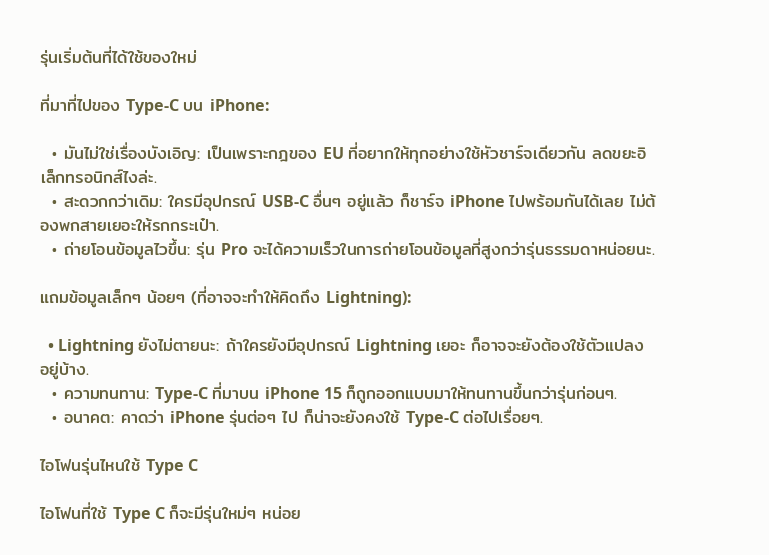รุ่นเริ่มต้นที่ได้ใช้ของใหม่

ที่มาที่ไปของ Type-C บน iPhone:

  • มันไม่ใช่เรื่องบังเอิญ: เป็นเพราะกฎของ EU ที่อยากให้ทุกอย่างใช้หัวชาร์จเดียวกัน ลดขยะอิเล็กทรอนิกส์ไงล่ะ.
  • สะดวกกว่าเดิม: ใครมีอุปกรณ์ USB-C อื่นๆ อยู่แล้ว ก็ชาร์จ iPhone ไปพร้อมกันได้เลย ไม่ต้องพกสายเยอะให้รกกระเป๋า.
  • ถ่ายโอนข้อมูลไวขึ้น: รุ่น Pro จะได้ความเร็วในการถ่ายโอนข้อมูลที่สูงกว่ารุ่นธรรมดาหน่อยนะ.

แถมข้อมูลเล็กๆ น้อยๆ (ที่อาจจะทำให้คิดถึง Lightning):

  • Lightning ยังไม่ตายนะ: ถ้าใครยังมีอุปกรณ์ Lightning เยอะ ก็อาจจะยังต้องใช้ตัวแปลงอยู่บ้าง.
  • ความทนทาน: Type-C ที่มาบน iPhone 15 ก็ถูกออกแบบมาให้ทนทานขึ้นกว่ารุ่นก่อนๆ.
  • อนาคต: คาดว่า iPhone รุ่นต่อๆ ไป ก็น่าจะยังคงใช้ Type-C ต่อไปเรื่อยๆ.

ไอโฟนรุ่นไหนใช้ Type C

ไอโฟนที่ใช้ Type C ก็จะมีรุ่นใหม่ๆ หน่อย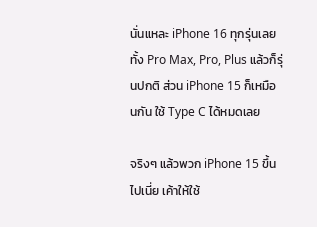นั่นแหละ iPhone 16 ทุกรุ่นเลย ทั้ง Pro Max, Pro, Plus แล้วก็รุ่นปกติ ส่วน iPhone 15 ก็เหมือนกัน ใช้ Type C ได้หมดเลย

จริงๆ แล้วพวก iPhone 15 ขึ้นไปเนี่ย เค้าให้ใช้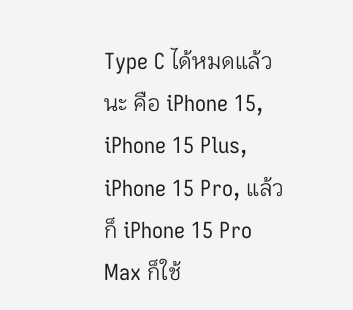Type C ได้หมดแล้วนะ คือ iPhone 15, iPhone 15 Plus, iPhone 15 Pro, แล้วก็ iPhone 15 Pro Max ก็ใช้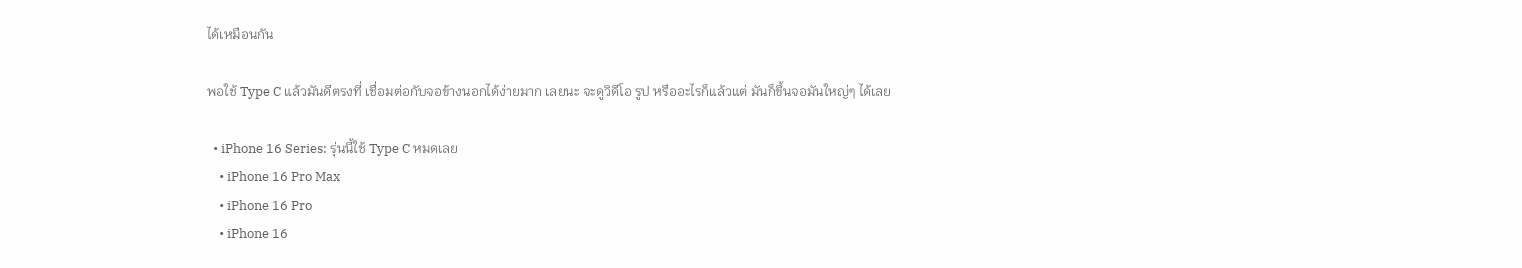ได้เหมือนกัน

พอใช้ Type C แล้วมันดีตรงที่ เชื่อมต่อกับจอข้างนอกได้ง่ายมาก เลยนะ จะดูวิดีโอ รูป หรืออะไรก็แล้วแต่ มันก็ขึ้นจอมันใหญ่ๆ ได้เลย

  • iPhone 16 Series: รุ่นนี้ใช้ Type C หมดเลย
    • iPhone 16 Pro Max
    • iPhone 16 Pro
    • iPhone 16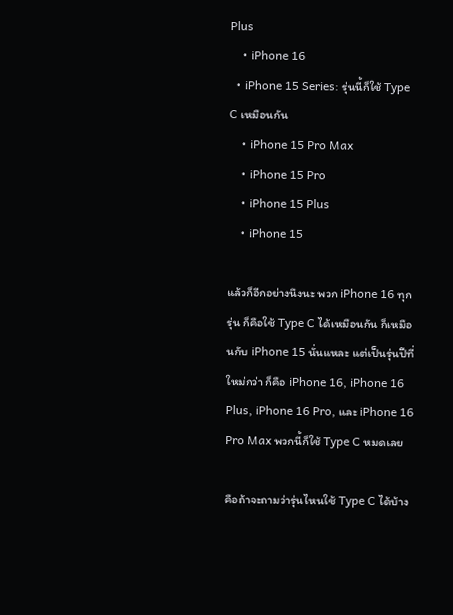Plus
    • iPhone 16
  • iPhone 15 Series: รุ่นนี้ก็ใช้ Type C เหมือนกัน
    • iPhone 15 Pro Max
    • iPhone 15 Pro
    • iPhone 15 Plus
    • iPhone 15

แล้วก็อีกอย่างนึงนะ พวก iPhone 16 ทุกรุ่น ก็คือใช้ Type C ได้เหมือนกัน ก็เหมือนกับ iPhone 15 นั่นแหละ แต่เป็นรุ่นปีที่ใหม่กว่า ก็คือ iPhone 16, iPhone 16 Plus, iPhone 16 Pro, และ iPhone 16 Pro Max พวกนี้ก็ใช้ Type C หมดเลย

คือถ้าจะถามว่ารุ่นไหนใช้ Type C ได้บ้าง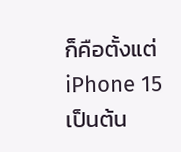ก็คือตั้งแต่ iPhone 15 เป็นต้น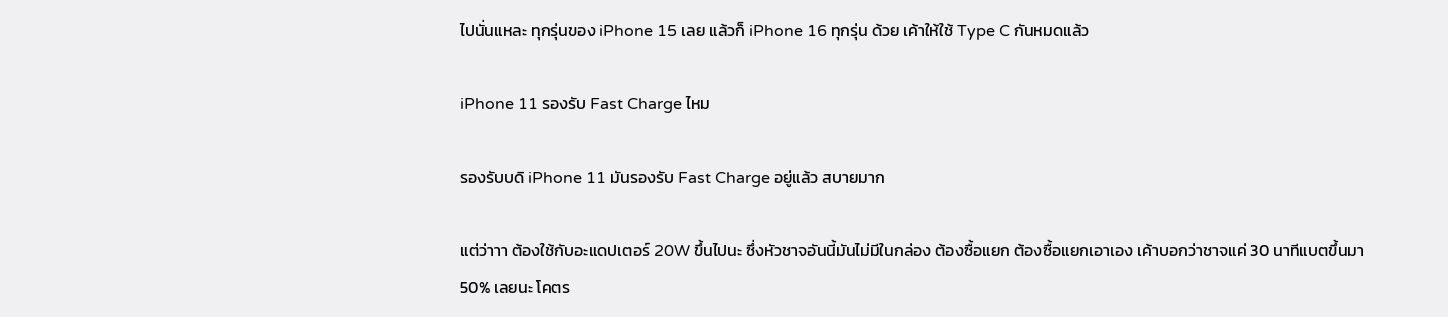ไปนั่นแหละ ทุกรุ่นของ iPhone 15 เลย แล้วก็ iPhone 16 ทุกรุ่น ด้วย เค้าให้ใช้ Type C กันหมดแล้ว

iPhone 11 รองรับ Fast Charge ไหม

รองรับบดิ iPhone 11 มันรองรับ Fast Charge อยู่แล้ว สบายมาก

แต่ว่าาา ต้องใช้กับอะแดปเตอร์ 20W ขึ้นไปนะ ซึ่งหัวชาจอันนี้มันไม่มีในกล่อง ต้องซื้อแยก ต้องซื้อแยกเอาเอง เค้าบอกว่าชาจแค่ 30 นาทีแบตขึ้นมา 50% เลยนะ โคตร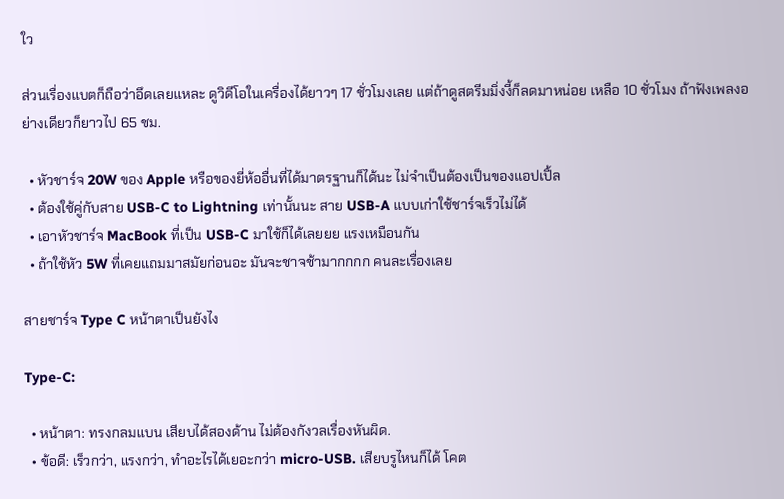ใว

ส่วนเรื่องแบตก็ถือว่าอึดเลยแหละ ดูวิดีโอในเครื่องได้ยาวๆ 17 ชั่วโมงเลย แต่ถ้าดูสตรีมมิ่งงี้ก็ลดมาหน่อย เหลือ 10 ชั่วโมง ถ้าฟังเพลงอย่างเดียวก็ยาวไป 65 ชม.

  • หัวชาร์จ 20W ของ Apple หรือของยี่ห้ออื่นที่ได้มาตรฐานก็ได้นะ ไม่จำเป็นต้องเป็นของแอปเปิ้ล
  • ต้องใช้คู่กับสาย USB-C to Lightning เท่านั้นนะ สาย USB-A แบบเก่าใช้ชาร์จเร็วไม่ได้
  • เอาหัวชาร์จ MacBook ที่เป็น USB-C มาใช้ก็ได้เลยยย แรงเหมือนกัน
  • ถ้าใช้หัว 5W ที่เคยแถมมาสมัยก่อนอะ มันจะชาจช้ามากกกก คนละเรื่องเลย

สายชาร์จ Type C หน้าตาเป็นยังไง

Type-C:

  • หน้าตา: ทรงกลมแบน เสียบได้สองด้าน ไม่ต้องกังวลเรื่องหันผิด.
  • ข้อดี: เร็วกว่า, แรงกว่า, ทำอะไรได้เยอะกว่า micro-USB. เสียบรูไหนก็ได้ โคต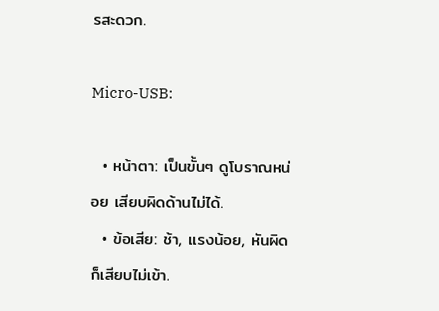รสะดวก.

Micro-USB:

  • หน้าตา: เป็นขั้นๆ ดูโบราณหน่อย เสียบผิดด้านไม่ได้.
  • ข้อเสีย: ช้า, แรงน้อย, หันผิดก็เสียบไม่เข้า.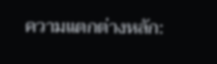ความแตกต่างหลัก: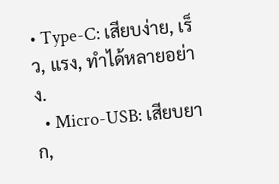• Type-C: เสียบง่าย, เร็ว, แรง, ทำได้หลายอย่าง.
  • Micro-USB: เสียบยาก,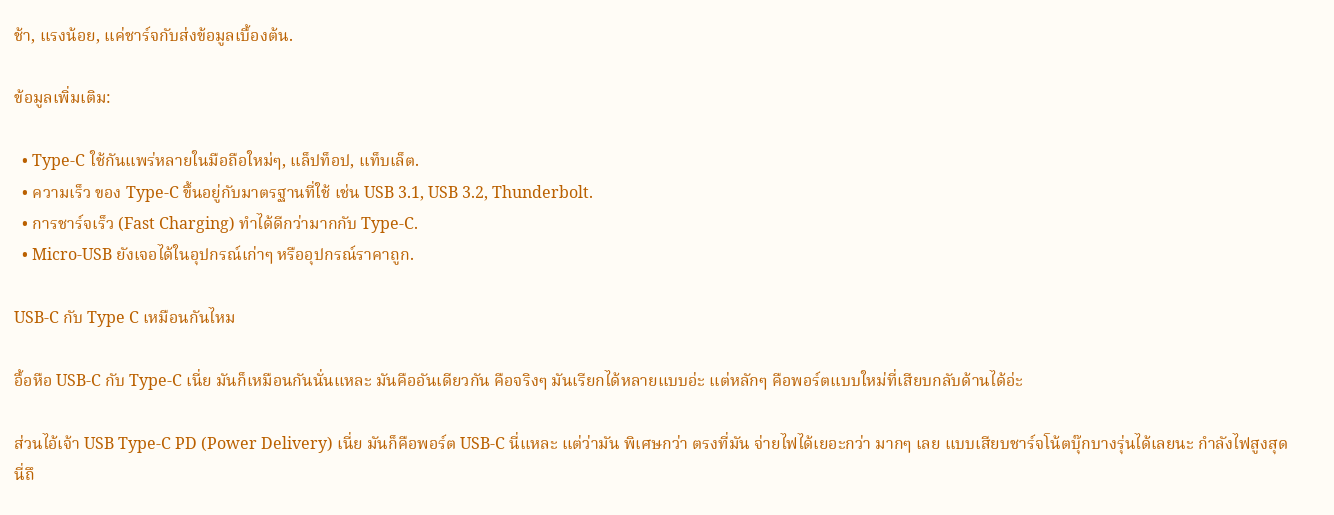ช้า, แรงน้อย, แค่ชาร์จกับส่งข้อมูลเบื้องต้น.

ข้อมูลเพิ่มเติม:

  • Type-C ใช้กันแพร่หลายในมือถือใหม่ๆ, แล็ปท็อป, แท็บเล็ต.
  • ความเร็ว ของ Type-C ขึ้นอยู่กับมาตรฐานที่ใช้ เช่น USB 3.1, USB 3.2, Thunderbolt.
  • การชาร์จเร็ว (Fast Charging) ทำได้ดีกว่ามากกับ Type-C.
  • Micro-USB ยังเจอได้ในอุปกรณ์เก่าๆ หรืออุปกรณ์ราคาถูก.

USB-C กับ Type C เหมือนกันไหม

อื้อหือ USB-C กับ Type-C เนี่ย มันก็เหมือนกันนั่นแหละ มันคืออันเดียวกัน คือจริงๆ มันเรียกได้หลายแบบอ่ะ แต่หลักๆ คือพอร์ตแบบใหม่ที่เสียบกลับด้านได้อ่ะ

ส่วนไอ้เจ้า USB Type-C PD (Power Delivery) เนี่ย มันก็คือพอร์ต USB-C นี่แหละ แต่ว่ามัน พิเศษกว่า ตรงที่มัน จ่ายไฟได้เยอะกว่า มากๆ เลย แบบเสียบชาร์จโน้ตบุ๊กบางรุ่นได้เลยนะ กำลังไฟสูงสุดนี่ถึ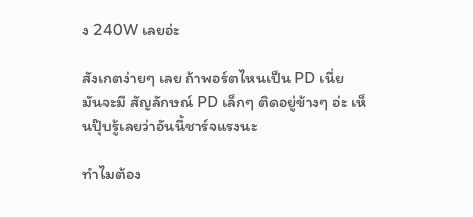ง 240W เลยอ่ะ

สังเกตง่ายๆ เลย ถ้าพอร์ตไหนเป็น PD เนี่ย มันจะมี สัญลักษณ์ PD เล็กๆ ติดอยู่ข้างๆ อ่ะ เห็นปุ๊บรู้เลยว่าอันนี้ชาร์จแรงนะ

ทำไมต้อง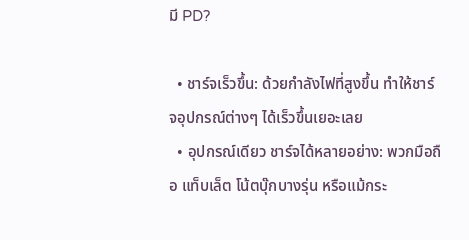มี PD?

  • ชาร์จเร็วขึ้น: ด้วยกำลังไฟที่สูงขึ้น ทำให้ชาร์จอุปกรณ์ต่างๆ ได้เร็วขึ้นเยอะเลย
  • อุปกรณ์เดียว ชาร์จได้หลายอย่าง: พวกมือถือ แท็บเล็ต โน้ตบุ๊กบางรุ่น หรือแม้กระ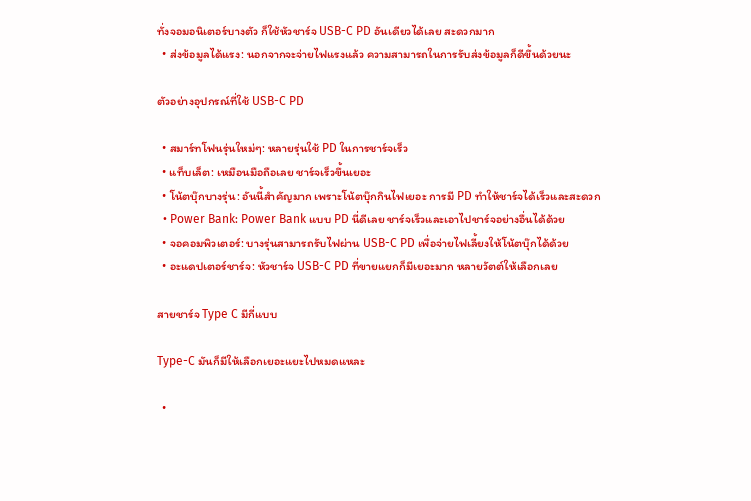ทั่งจอมอนิเตอร์บางตัว ก็ใช้หัวชาร์จ USB-C PD อันเดียวได้เลย สะดวกมาก
  • ส่งข้อมูลได้แรง: นอกจากจะจ่ายไฟแรงแล้ว ความสามารถในการรับส่งข้อมูลก็ดีขึ้นด้วยนะ

ตัวอย่างอุปกรณ์ที่ใช้ USB-C PD

  • สมาร์ทโฟนรุ่นใหม่ๆ: หลายรุ่นใช้ PD ในการชาร์จเร็ว
  • แท็บเล็ต: เหมือนมือถือเลย ชาร์จเร็วขึ้นเยอะ
  • โน้ตบุ๊กบางรุ่น: อันนี้สำคัญมาก เพราะโน้ตบุ๊กกินไฟเยอะ การมี PD ทำให้ชาร์จได้เร็วและสะดวก
  • Power Bank: Power Bank แบบ PD นี่ดีเลย ชาร์จเร็วและเอาไปชาร์จอย่างอื่นได้ด้วย
  • จอคอมพิวเตอร์: บางรุ่นสามารถรับไฟผ่าน USB-C PD เพื่อจ่ายไฟเลี้ยงให้โน้ตบุ๊กได้ด้วย
  • อะแดปเตอร์ชาร์จ: หัวชาร์จ USB-C PD ที่ขายแยกก็มีเยอะมาก หลายวัตต์ให้เลือกเลย

สายชาร์จ Type C มีกี่แบบ

Type-C มันก็มีให้เลือกเยอะแยะไปหมดแหละ

  •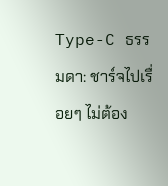Type-C ธรรมดา: ชาร์จไปเรื่อยๆ ไม่ต้อง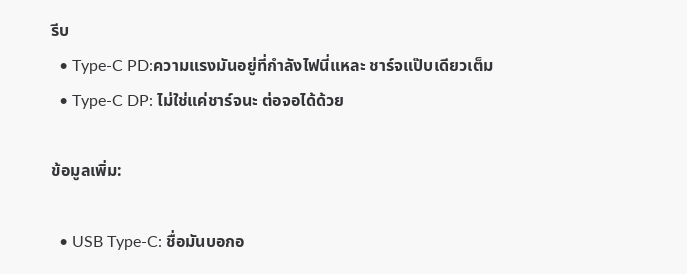รีบ
  • Type-C PD:ความแรงมันอยู่ที่กำลังไฟนี่แหละ ชาร์จแป๊บเดียวเต็ม
  • Type-C DP: ไม่ใช่แค่ชาร์จนะ ต่อจอได้ด้วย

ข้อมูลเพิ่ม:

  • USB Type-C: ชื่อมันบอกอ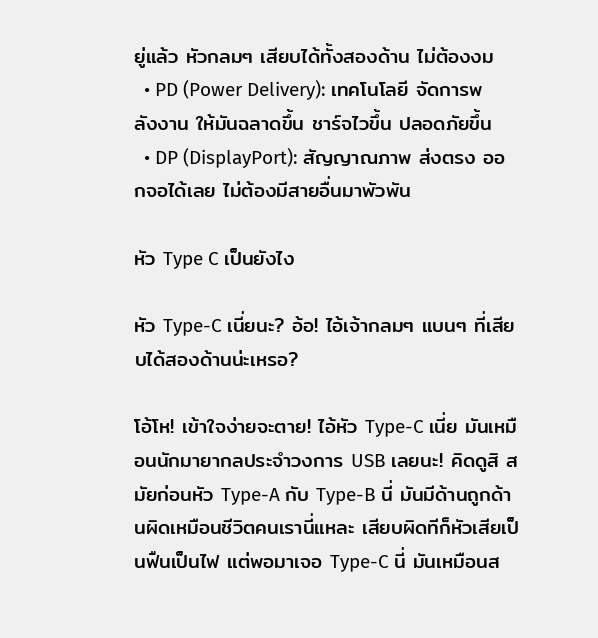ยู่แล้ว หัวกลมๆ เสียบได้ทั้งสองด้าน ไม่ต้องงม
  • PD (Power Delivery): เทคโนโลยี จัดการพลังงาน ให้มันฉลาดขึ้น ชาร์จไวขึ้น ปลอดภัยขึ้น
  • DP (DisplayPort): สัญญาณภาพ ส่งตรง ออกจอได้เลย ไม่ต้องมีสายอื่นมาพัวพัน

หัว Type C เป็นยังไง

หัว Type-C เนี่ยนะ? อ้อ! ไอ้เจ้ากลมๆ แบนๆ ที่เสียบได้สองด้านน่ะเหรอ?

โอ้โห! เข้าใจง่ายจะตาย! ไอ้หัว Type-C เนี่ย มันเหมือนนักมายากลประจำวงการ USB เลยนะ! คิดดูสิ สมัยก่อนหัว Type-A กับ Type-B นี่ มันมีด้านถูกด้านผิดเหมือนชีวิตคนเรานี่แหละ เสียบผิดทีก็หัวเสียเป็นฟืนเป็นไฟ แต่พอมาเจอ Type-C นี่ มันเหมือนส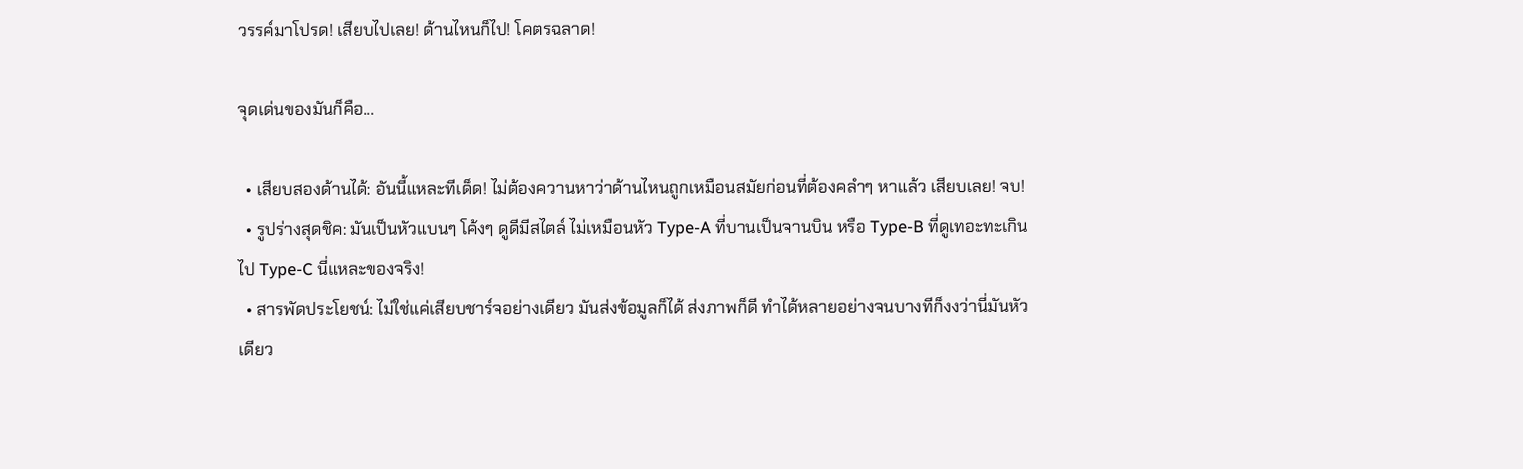วรรค์มาโปรด! เสียบไปเลย! ด้านไหนก็ไป! โคตรฉลาด!

จุดเด่นของมันก็คือ...

  • เสียบสองด้านได้: อันนี้แหละทีเด็ด! ไม่ต้องควานหาว่าด้านไหนถูกเหมือนสมัยก่อนที่ต้องคลำๆ หาแล้ว เสียบเลย! จบ!
  • รูปร่างสุดชิค: มันเป็นหัวแบนๆ โค้งๆ ดูดีมีสไตล์ ไม่เหมือนหัว Type-A ที่บานเป็นจานบิน หรือ Type-B ที่ดูเทอะทะเกินไป Type-C นี่แหละของจริง!
  • สารพัดประโยชน์: ไม่ใช่แค่เสียบชาร์จอย่างเดียว มันส่งข้อมูลก็ได้ ส่งภาพก็ดี ทำได้หลายอย่างจนบางทีก็งงว่านี่มันหัวเดียว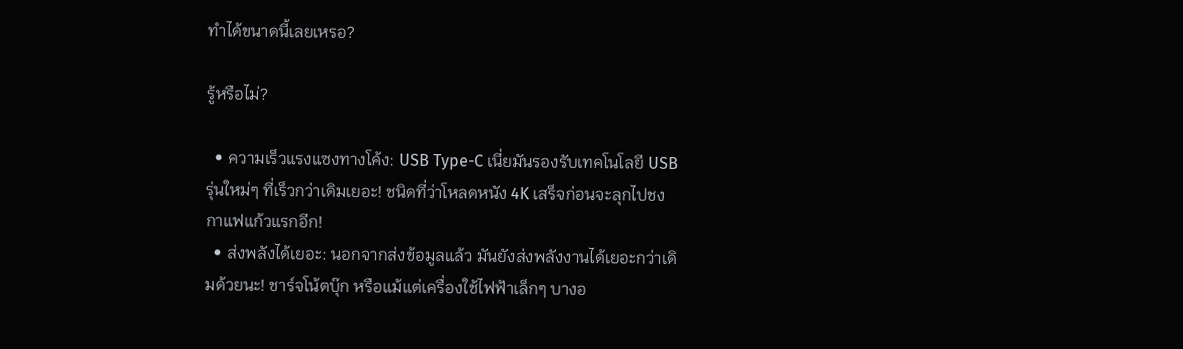ทำได้ขนาดนี้เลยเหรอ?

รู้หรือไม่?

  • ความเร็วแรงแซงทางโค้ง: USB Type-C เนี่ยมันรองรับเทคโนโลยี USB รุ่นใหม่ๆ ที่เร็วกว่าเดิมเยอะ! ชนิดที่ว่าโหลดหนัง 4K เสร็จก่อนจะลุกไปชงกาแฟแก้วแรกอีก!
  • ส่งพลังได้เยอะ: นอกจากส่งข้อมูลแล้ว มันยังส่งพลังงานได้เยอะกว่าเดิมด้วยนะ! ชาร์จโน้ตบุ๊ก หรือแม้แต่เครื่องใช้ไฟฟ้าเล็กๆ บางอ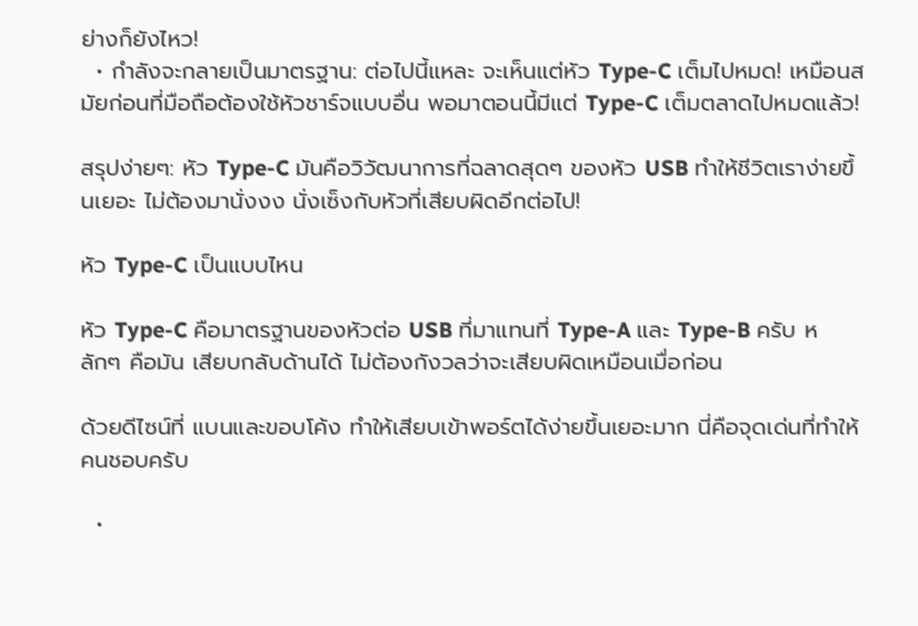ย่างก็ยังไหว!
  • กำลังจะกลายเป็นมาตรฐาน: ต่อไปนี้แหละ จะเห็นแต่หัว Type-C เต็มไปหมด! เหมือนสมัยก่อนที่มือถือต้องใช้หัวชาร์จแบบอื่น พอมาตอนนี้มีแต่ Type-C เต็มตลาดไปหมดแล้ว!

สรุปง่ายๆ: หัว Type-C มันคือวิวัฒนาการที่ฉลาดสุดๆ ของหัว USB ทำให้ชีวิตเราง่ายขึ้นเยอะ ไม่ต้องมานั่งงง นั่งเซ็งกับหัวที่เสียบผิดอีกต่อไป!

หัว Type-C เป็นแบบไหน

หัว Type-C คือมาตรฐานของหัวต่อ USB ที่มาแทนที่ Type-A และ Type-B ครับ หลักๆ คือมัน เสียบกลับด้านได้ ไม่ต้องกังวลว่าจะเสียบผิดเหมือนเมื่อก่อน

ด้วยดีไซน์ที่ แบนและขอบโค้ง ทำให้เสียบเข้าพอร์ตได้ง่ายขึ้นเยอะมาก นี่คือจุดเด่นที่ทำให้คนชอบครับ

  •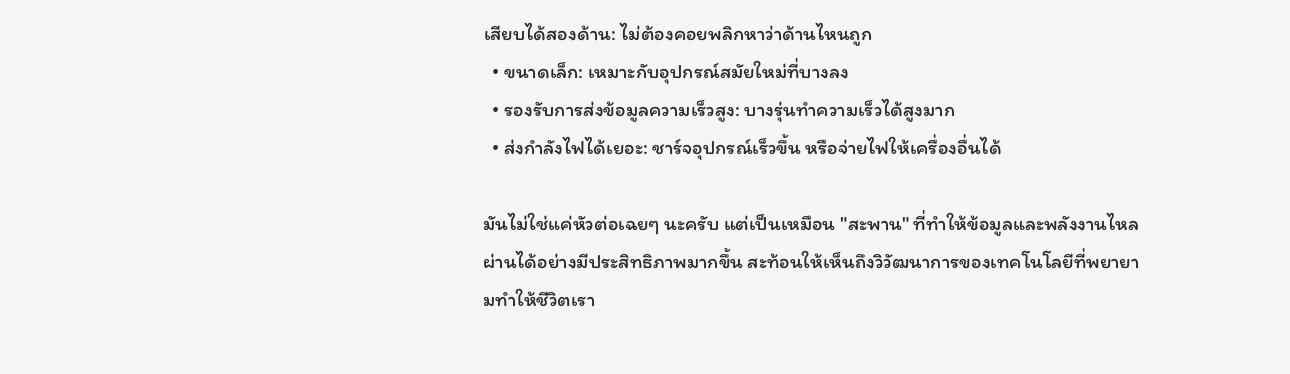เสียบได้สองด้าน: ไม่ต้องคอยพลิกหาว่าด้านไหนถูก
  • ขนาดเล็ก: เหมาะกับอุปกรณ์สมัยใหม่ที่บางลง
  • รองรับการส่งข้อมูลความเร็วสูง: บางรุ่นทำความเร็วได้สูงมาก
  • ส่งกำลังไฟได้เยอะ: ชาร์จอุปกรณ์เร็วขึ้น หรือจ่ายไฟให้เครื่องอื่นได้

มันไม่ใช่แค่หัวต่อเฉยๆ นะครับ แต่เป็นเหมือน "สะพาน" ที่ทำให้ข้อมูลและพลังงานไหลผ่านได้อย่างมีประสิทธิภาพมากขึ้น สะท้อนให้เห็นถึงวิวัฒนาการของเทคโนโลยีที่พยายามทำให้ชีวิตเรา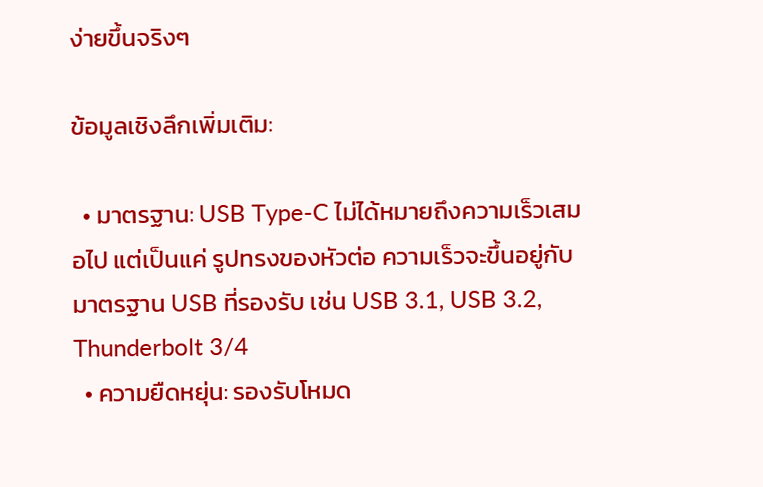ง่ายขึ้นจริงๆ

ข้อมูลเชิงลึกเพิ่มเติม:

  • มาตรฐาน: USB Type-C ไม่ได้หมายถึงความเร็วเสมอไป แต่เป็นแค่ รูปทรงของหัวต่อ ความเร็วจะขึ้นอยู่กับมาตรฐาน USB ที่รองรับ เช่น USB 3.1, USB 3.2, Thunderbolt 3/4
  • ความยืดหยุ่น: รองรับโหมด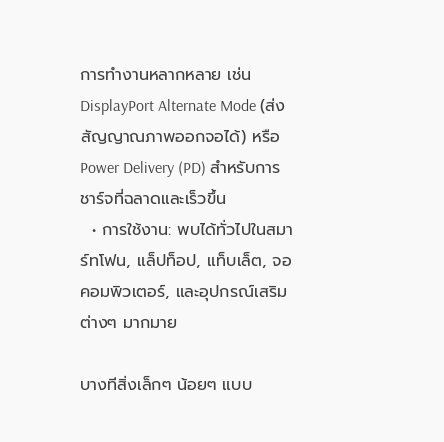การทำงานหลากหลาย เช่น DisplayPort Alternate Mode (ส่งสัญญาณภาพออกจอได้) หรือ Power Delivery (PD) สำหรับการชาร์จที่ฉลาดและเร็วขึ้น
  • การใช้งาน: พบได้ทั่วไปในสมาร์ทโฟน, แล็ปท็อป, แท็บเล็ต, จอคอมพิวเตอร์, และอุปกรณ์เสริมต่างๆ มากมาย

บางทีสิ่งเล็กๆ น้อยๆ แบบ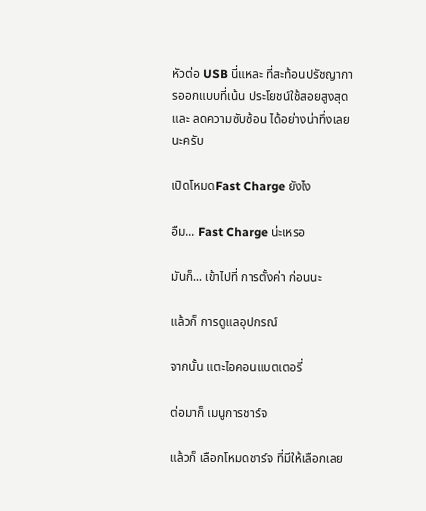หัวต่อ USB นี่แหละ ที่สะท้อนปรัชญาการออกแบบที่เน้น ประโยชน์ใช้สอยสูงสุด และ ลดความซับซ้อน ได้อย่างน่าทึ่งเลยนะครับ

เปิดโหมดFast Charge ยังไง

อืม... Fast Charge น่ะเหรอ

มันก็... เข้าไปที่ การตั้งค่า ก่อนนะ

แล้วก็ การดูแลอุปกรณ์

จากนั้น แตะไอคอนแบตเตอรี่

ต่อมาก็ เมนูการชาร์จ

แล้วก็ เลือกโหมดชาร์จ ที่มีให้เลือกเลย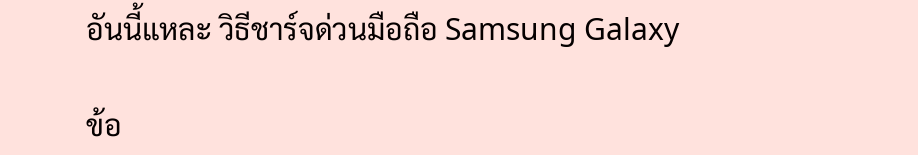อันนี้แหละ วิธีชาร์จด่วนมือถือ Samsung Galaxy

ข้อ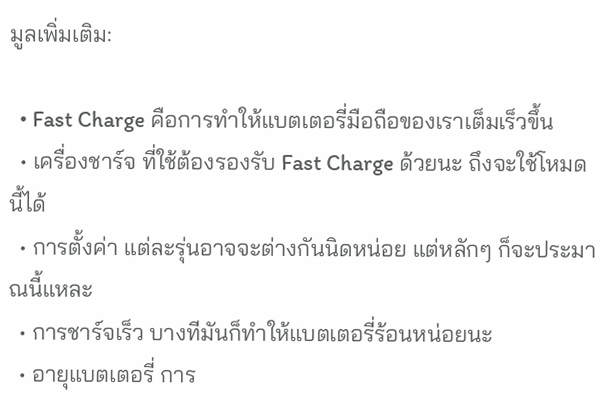มูลเพิ่มเติม:

  • Fast Charge คือการทำให้แบตเตอรี่มือถือของเราเต็มเร็วขึ้น
  • เครื่องชาร์จ ที่ใช้ต้องรองรับ Fast Charge ด้วยนะ ถึงจะใช้โหมดนี้ได้
  • การตั้งค่า แต่ละรุ่นอาจจะต่างกันนิดหน่อย แต่หลักๆ ก็จะประมาณนี้แหละ
  • การชาร์จเร็ว บางทีมันก็ทำให้แบตเตอรี่ร้อนหน่อยนะ
  • อายุแบตเตอรี่ การ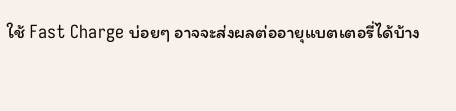ใช้ Fast Charge บ่อยๆ อาจจะส่งผลต่ออายุแบตเตอรี่ได้บ้าง